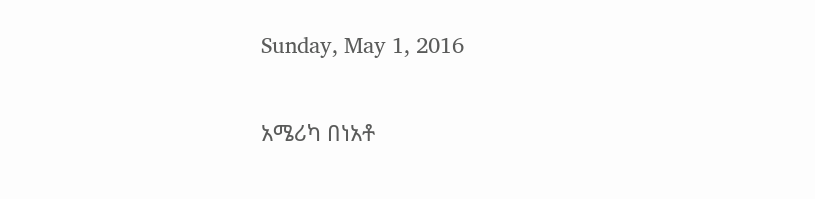Sunday, May 1, 2016

አሜሪካ በነአቶ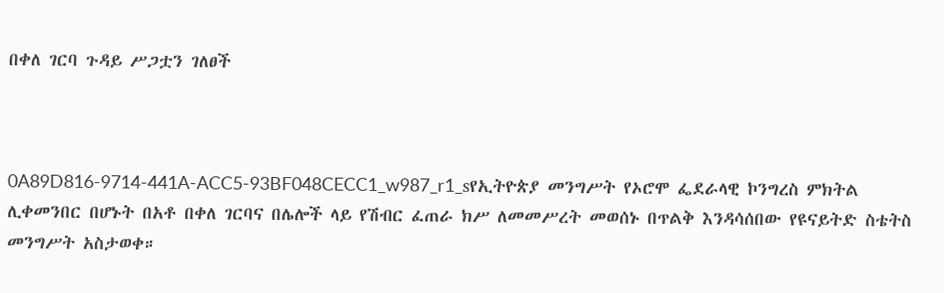በቀለ ገርባ ጉዳይ ሥጋቷን ገለፀች



0A89D816-9714-441A-ACC5-93BF048CECC1_w987_r1_sየኢትዮጵያ መንግሥት የኦሮሞ ፌደራላዊ ኮንግረስ ምክትል ሊቀመንበር በሆኑት በአቶ በቀለ ገርባና በሌሎች ላይ የሽብር ፈጠራ ክሥ ለመመሥረት መወሰኑ በጥልቅ እንዳሳሰበው የዩናይትድ ስቴትስ መንግሥት አስታወቀ።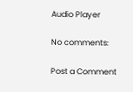Audio Player

No comments:

Post a Comment